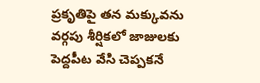ప్రకృతిపై తన మక్కువను వర్గపు శీర్షికలో జాజులకు పెద్దపీట వేసి చెప్పకనే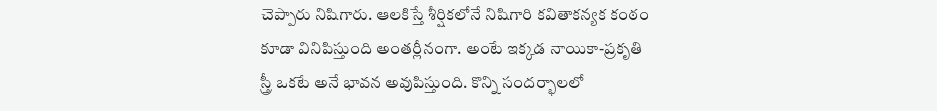చెప్పారు నిషిగారు. ఆలకిస్తే శీర్షికలోనే నిషిగారి కవితాకన్యక కంఠం కూడా వినిపిస్తుంది అంతర్లీనంగా. అంటే ఇక్కడ నాయికా-ప్రకృతి స్త్రీ ఒకటే అనే భావన అవుపిస్తుంది. కొన్ని సందర్భాలలో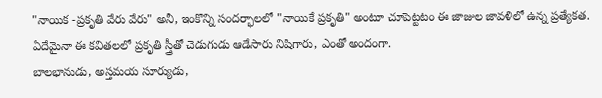"నాయిక -ప్రకృతి వేరు వేరు" అనీ, ఇంకొన్ని సందర్భాలలో "నాయికే ప్రకృతి" అంటూ చూపెట్టటం ఈ జాజుల జావళిలో ఉన్న ప్రత్యేకత. ఏదేమైనా ఈ కవితలలో ప్రకృతి స్త్రీతో చెడుగుడు ఆడేసారు నిషిగారు, ఎంతో అందంగా.
బాలభానుడు, అస్తమయ సూర్యుడు,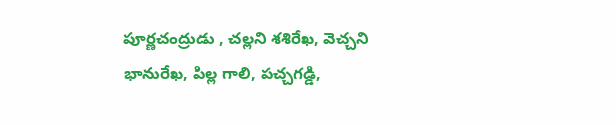పూర్ణచంద్రుడు , చల్లని శశిరేఖ, వెచ్చని భానురేఖ, పిల్ల గాలి, పచ్చగడ్డి,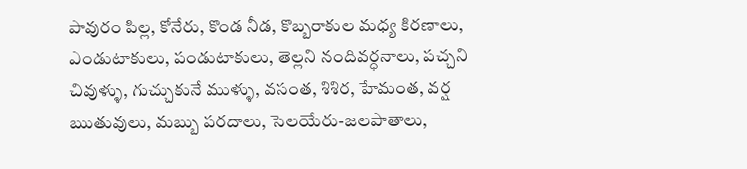పావురం పిల్ల, కోనేరు, కొండ నీడ, కొబ్బరాకుల మధ్య కిరణాలు, ఎండుటాకులు, పండుటాకులు, తెల్లని నందివర్ధనాలు, పచ్చని చివుళ్ళు, గుచ్చుకునే ముళ్ళు, వసంత, శిశిర, హేమంత, వర్ష ఋతువులు, మబ్బు పరదాలు, సెలయేరు-జలపాతాలు,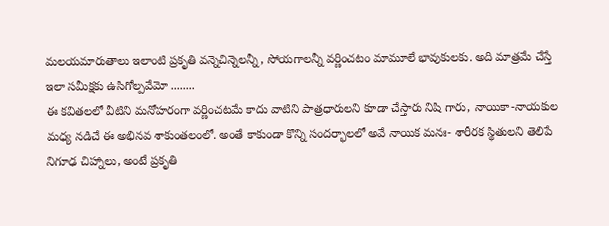మలయమారుతాలు ఇలాంటి ప్రకృతి వన్నెచిన్నెలన్నీ, సోయగాలన్నీ వర్ణించటం మామూలే భావుకులకు. అది మాత్రమే చేస్తే ఇలా సమీక్షకు ఉసిగోల్పవేమో ........
ఈ కవితలలో వీటిని మనోహరంగా వర్ణించటమే కాదు వాటిని పాత్రధారులని కూడా చేస్తారు నిషి గారు, నాయికా-నాయకుల మధ్య నడిచే ఈ అభినవ శాకుంతలంలో. అంతే కాకుండా కొన్ని సందర్భాలలో అవే నాయిక మనః- శారీరక స్థితులని తెలిపే నిగూఢ చిహ్నాలు, అంటే ప్రకృతి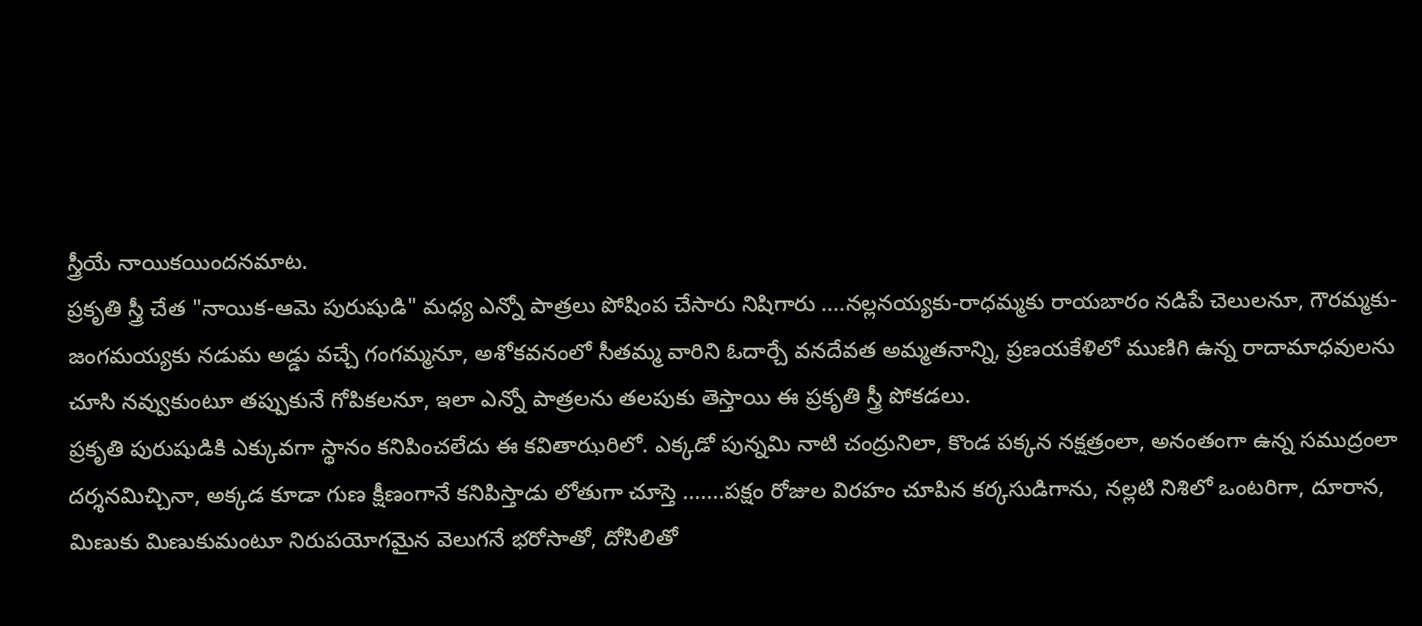స్త్రీయే నాయికయిందనమాట.
ప్రకృతి స్త్రీ చేత "నాయిక-ఆమె పురుషుడి" మధ్య ఎన్నో పాత్రలు పోషింప చేసారు నిషిగారు ....నల్లనయ్యకు-రాధమ్మకు రాయబారం నడిపే చెలులనూ, గౌరమ్మకు-జంగమయ్యకు నడుమ అడ్డు వచ్చే గంగమ్మనూ, అశోకవనంలో సీతమ్మ వారిని ఓదార్చే వనదేవత అమ్మతనాన్ని, ప్రణయకేళిలో ముణిగి ఉన్న రాదామాధవులను చూసి నవ్వుకుంటూ తప్పుకునే గోపికలనూ, ఇలా ఎన్నో పాత్రలను తలపుకు తెస్తాయి ఈ ప్రకృతి స్త్రీ పోకడలు.
ప్రకృతి పురుషుడికి ఎక్కువగా స్థానం కనిపించలేదు ఈ కవితాఝరిలో. ఎక్కడో పున్నమి నాటి చంద్రునిలా, కొండ పక్కన నక్షత్రంలా, అనంతంగా ఉన్న సముద్రంలా దర్శనమిచ్చినా, అక్కడ కూడా గుణ క్షీణంగానే కనిపిస్తాడు లోతుగా చూస్తె .......పక్షం రోజుల విరహం చూపిన కర్కసుడిగాను, నల్లటి నిశిలో ఒంటరిగా, దూరాన, మిణుకు మిణుకుమంటూ నిరుపయోగమైన వెలుగనే భరోసాతో, దోసిలితో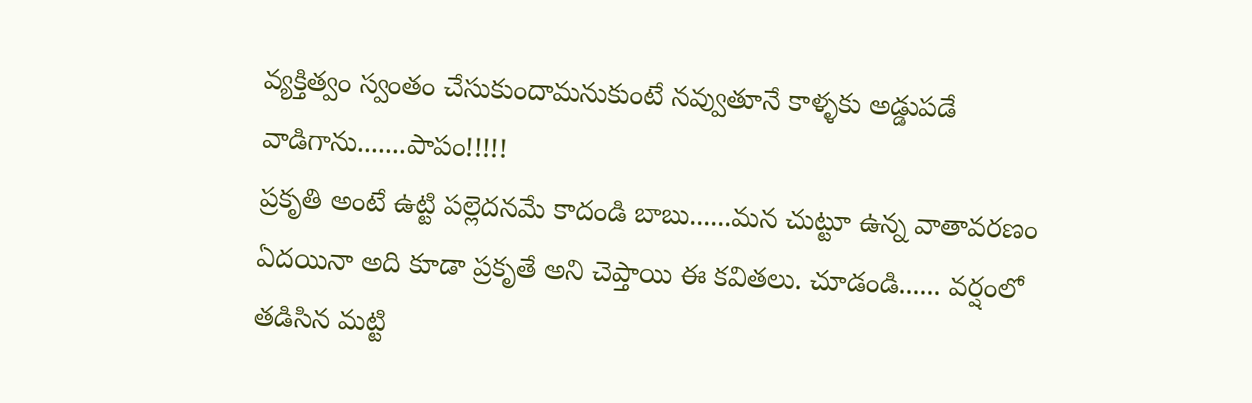వ్యక్తిత్వం స్వంతం చేసుకుందామనుకుంటే నవ్వుతూనే కాళ్ళకు అడ్డుపడే వాడిగాను.......పాపం!!!!!
ప్రకృతి అంటే ఉట్టి పల్లెదనమే కాదండి బాబు......మన చుట్టూ ఉన్న వాతావరణం ఏదయినా అది కూడా ప్రకృతే అని చెప్తాయి ఈ కవితలు. చూడండి...... వర్షంలో తడిసిన మట్టి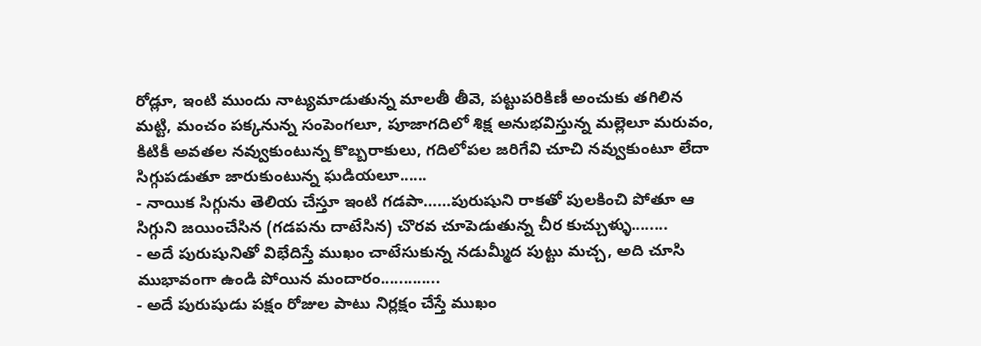రోడ్లూ, ఇంటి ముందు నాట్యమాడుతున్న మాలతీ తీవె, పట్టుపరికిణీ అంచుకు తగిలిన మట్టి, మంచం పక్కనున్న సంపెంగలూ, పూజాగదిలో శిక్ష అనుభవిస్తున్న మల్లెలూ మరువం, కిటికీ అవతల నవ్వుకుంటున్న కొబ్బరాకులు, గదిలోపల జరిగేవి చూచి నవ్వుకుంటూ లేదా సిగ్గుపడుతూ జారుకుంటున్న ఘడియలూ......
- నాయిక సిగ్గును తెలియ చేస్తూ ఇంటి గడపా……పురుషుని రాకతో పులకించి పోతూ ఆ సిగ్గుని జయించేసిన (గడపను దాటేసిన) చొరవ చూపెడుతున్న చీర కుచ్చుళ్ళు........
- అదే పురుషునితో విభేదిస్తే ముఖం చాటేసుకున్న నడుమ్మీద పుట్టు మచ్చ, అది చూసి ముభావంగా ఉండి పోయిన మందారం.............
- అదే పురుషుడు పక్షం రోజుల పాటు నిర్లక్షం చేస్తే ముఖం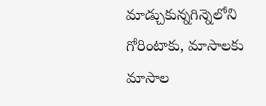మాడ్చుకున్నగిన్నెలోని గోరింటాకు, మాసాలకు మాసాల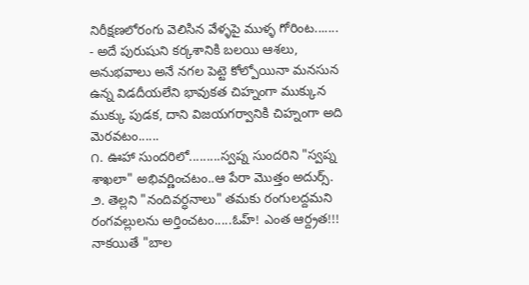నిరీక్షణలోరంగు వెలిసిన వేళ్ళపై ముళ్ళ గోరింట.......
- అదే పురుషుని కర్కశానికి బలయి ఆశలు, అనుభవాలు అనే నగల పెట్టె కోల్పోయినా మనసున ఉన్న విడదీయలేని భావుకత చిహ్నంగా ముక్కున ముక్కు పుడక, దాని విజయగర్వానికి చిహ్నంగా అది మెరవటం......
౧. ఊహా సుందరిలో.........స్వప్న సుందరిని "స్వప్న శాఖలా" అభివర్ణించటం..ఆ పేరా మొత్తం అదుర్స్.
౨. తెల్లని "నందివర్ధనాలు" తమకు రంగులద్దమని రంగవల్లులను అర్తించటం.....ఓహ్! ఎంత ఆర్ద్రత!!! నాకయితే "బాల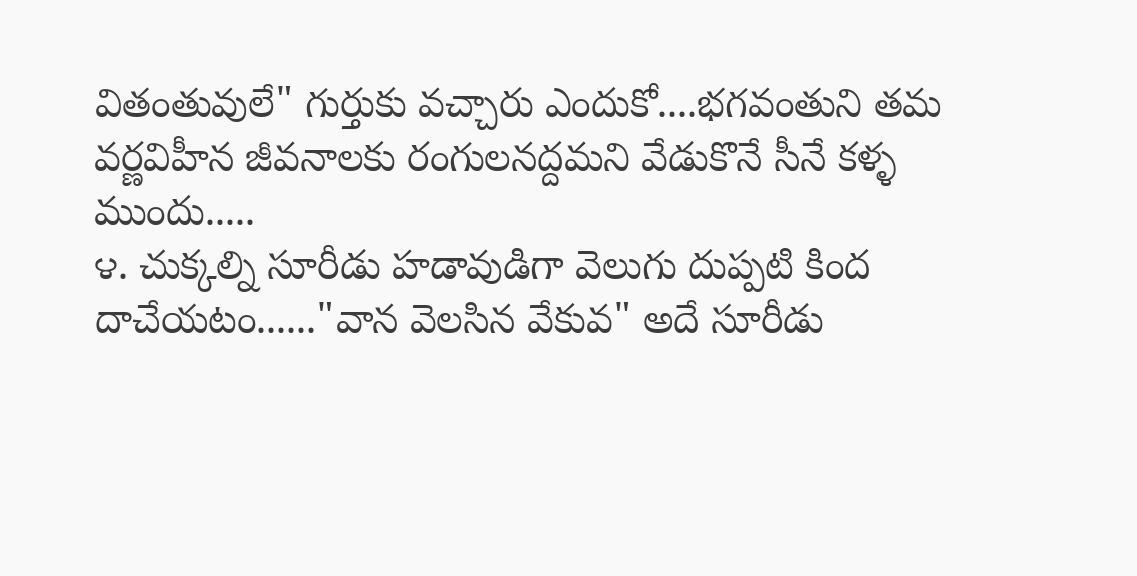వితంతువులే" గుర్తుకు వచ్చారు ఎందుకో....భగవంతుని తమ వర్ణవిహీన జీవనాలకు రంగులనద్దమని వేడుకొనే సీనే కళ్ళ ముందు.....
౪. చుక్కల్ని సూరీడు హడావుడిగా వెలుగు దుప్పటి కింద దాచేయటం......"వాన వెలసిన వేకువ" అదే సూరీడు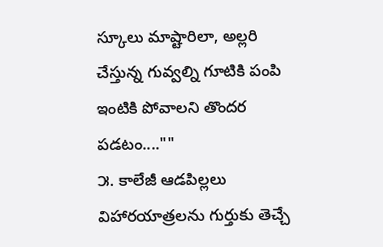స్కూలు మాష్టారిలా, అల్లరి చేస్తున్న గువ్వల్ని గూటికి పంపి ఇంటికి పోవాలని తొందర పడటం....""
౫. కాలేజీ ఆడపిల్లలు విహారయాత్రలను గుర్తుకు తెచ్చే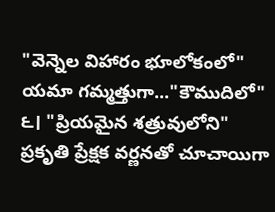"వెన్నెల విహారం భూలోకంలో" యమా గమ్మత్తుగా..."కౌముదిలో"
౬। "ప్రియమైన శత్రువులోని" ప్రకృతి ప్రేక్షక వర్ణనతో చూచాయిగా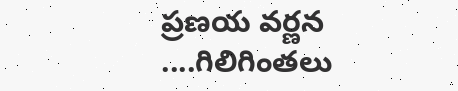ప్రణయ వర్ణన ....గిలిగింతలు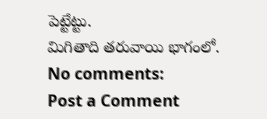పెట్టేట్టు.
మిగితాది తరువాయి భాగంలో.
No comments:
Post a Comment